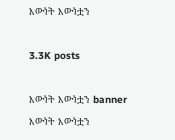እውነት እውነቷን

3.3K posts

እውነት እውነቷን banner
እውነት እውነቷን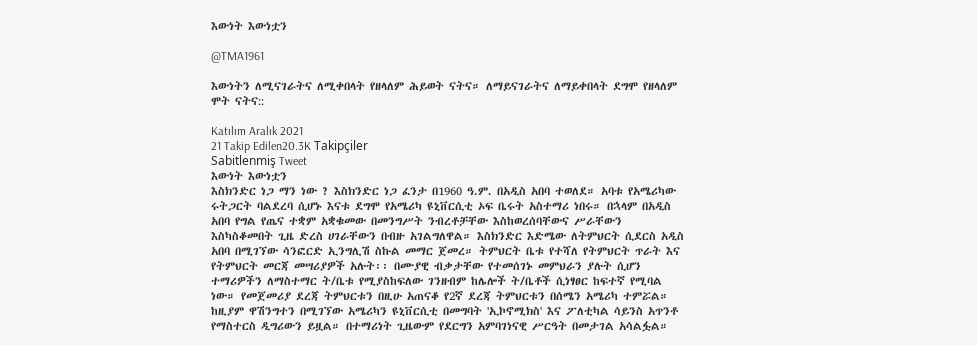እውነት እውነቷን

@TMA1961

እውነትን ለሚናገራትና ለሚቀበላት የዘላለም ሕይወት ናትና። ለማይናገራትና ለማይቀበላት ደግሞ የዘላለም ሞት ናትና::

Katılım Aralık 2021
21 Takip Edilen20.3K Takipçiler
Sabitlenmiş Tweet
እውነት እውነቷን
እስክንድር ነጋ ማን ነው ? እስክንድር ነጋ ፈንታ በ1960 ዓ.ም. በአዲስ አበባ ተወለደ። አባቱ የአሜሪካው ሩትጋርት ባልደረባ ሲሆኑ እናቱ ደግሞ የአሜሪካ ዩኒቨርሲቲ ኦፍ ቤሩት አስተማሪ ነበሩ። በኋላም በአዲስ አበባ የግል የጤና ተቋም አቋቁመው በመንግሥት ንብረቶቻቸው እስከወረሰባቸውና ሥራቸውን እስካስቆመበት ጊዜ ድረስ ሀገራቸውን በብዙ አገልግለዋል። እስክንድር እድሜው ለትምህርት ሲደርስ አዲስ አበባ በሚገኘው ሳንፎርድ ኢንግሊሽ ስኩል መማር ጀመረ። ትምህርት ቤቱ የተሻለ የትምህርት ጥራት እና የትምህርት መርጃ መሣሪያዎች አሉት፡፡ በሙያዊ ብቃታቸው የተመሰገኑ መምህራን ያሉት ሲሆን ተማሪዎችን ለማስተማር ት/ቤቱ የሚያስከፍለው ገንዘብም ከሌሎች ት/ቤቶች ሲነፃፀር ከፍተኛ የሚባል ነው። የመጀመሪያ ደረጃ ትምህርቱን በዚሁ አጠናቆ የ2ኛ ደረጃ ትምህርቱን በሰሜን አሜሪካ ተምሯል። ከዚያም ዋሽንግተን በሚገኘው አሜሪካን ዩኒቨርሲቲ በመግባት 'ኢኮኖሚክስ' እና ፖለቲካል ሳይንስ አጥንቶ የማስተርስ ዲግሪውን ይዟል። በተማሪነት ጊዜውም የደርግን አምባገነናዊ ሥርዓት በመታገል አሳልፏል።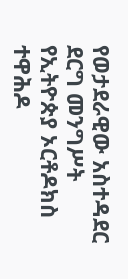የወታደራዊው አስተዳደር ደርግ መንግሥት የኢትዮጵያ ኦርቶዶክስ ተዋሕዶ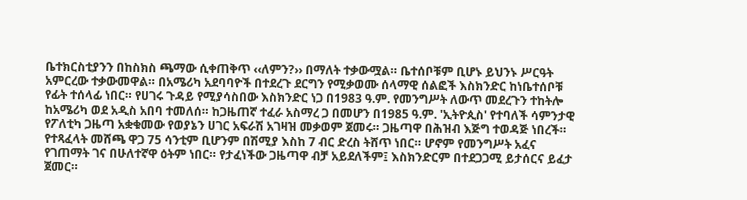ቤተክርስቲያንን በከስክስ ጫማው ሲቀጠቅጥ ‹‹ለምን?›› በማለት ተቃውሟል። ቤተሰቦቹም ቢሆኑ ይህንኑ ሥርዓት አምርረው ተቃውመዋል። በአሜሪካ አደባባዮች በተደረጉ ደርግን የሚቃወሙ ሰላማዊ ሰልፎች እስክንድር ከነቤተሰቦቹ የፊት ተሰላፊ ነበር። የሀገሩ ጉዳይ የሚያሳስበው እስክንድር ነጋ በ1983 ዓ.ም. የመንግሥት ለውጥ መደረጉን ተከትሎ ከአሜሪካ ወደ አዲስ አበባ ተመለሰ። ከጋዜጠኛ ተፈራ አስማረ ጋ በመሆን በ1985 ዓ.ም. 'ኢትዮጲስ' የተባለች ሳምንታዊ የፖለቲካ ጋዜጣ አቋቁመው የወያኔን ሀገር አፍራሽ አገዛዝ መቃወም ጀመሩ። ጋዜጣዋ በሕዝብ እጅግ ተወዳጅ ነበረች። የተጻፈላት መሸጫ ዋጋ 75 ሳንቲም ቢሆንም በሽሚያ እስከ 7 ብር ድረስ ትሸጥ ነበር። ሆኖም የመንግሥት አፈና የገጠማት ገና በሁለተኛዋ ዕትም ነበር። የታፈነችው ጋዜጣዋ ብቻ አይደለችም፤ እስክንድርም በተደጋጋሚ ይታሰርና ይፈታ ጀመር።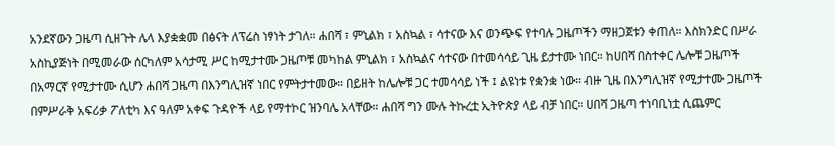አንደኛውን ጋዜጣ ሲዘጉት ሌላ እያቋቋመ በፅናት ለፕሬስ ነፃነት ታገለ። ሐበሻ ፣ ምኒልክ ፣ አስኳል ፣ ሳተናው እና ወንጭፍ የተባሉ ጋዜጦችን ማዘጋጀቱን ቀጠለ። እስክንድር በሥራ አስኪያጅነት በሚመራው ሰርካለም አሳታሚ ሥር ከሚታተሙ ጋዜጦቹ መካከል ምኒልክ ፣ አስኳልና ሳተናው በተመሳሳይ ጊዜ ይታተሙ ነበር። ከሀበሻ በስተቀር ሌሎቹ ጋዜጦች በአማርኛ የሚታተሙ ሲሆን ሐበሻ ጋዜጣ በእንግሊዝኛ ነበር የምትታተመው። በይዘት ከሌሎቹ ጋር ተመሳሳይ ነች ፤ ልዩነቱ የቋንቋ ነው። ብዙ ጊዜ በእንግሊዝኛ የሚታተሙ ጋዜጦች በምሥራቅ አፍሪቃ ፖለቲካ እና ዓለም አቀፍ ጉዳዮች ላይ የማተኮር ዝንባሌ አላቸው። ሐበሻ ግን ሙሉ ትኩረቷ ኢትዮጵያ ላይ ብቻ ነበር። ሀበሻ ጋዜጣ ተነባቢነቷ ሲጨምር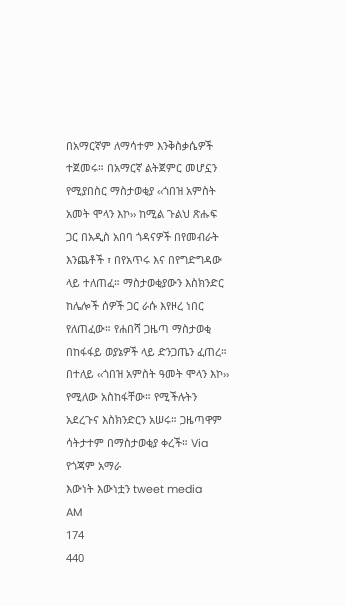በአማርኛም ለማሳተም እንቅስቃሴዎች ተጀመሩ። በአማርኛ ልትጀምር መሆኗን የሚያበስር ማስታወቂያ ‹‹ጎበዝ አምስት አመት ሞላን እኮ›› ከሚል ጉልህ ጽሑፍ ጋር በአዲስ አበባ ጎዳናዎች በየመብራት እንጨቶች ፣ በየአጥሩ እና በየግድግዳው ላይ ተለጠፈ። ማስታወቂያውን እስክንድር ከሌሎች ሰዎች ጋር ራሱ እየዞረ ነበር የለጠፈው። የሐበሻ ጋዜጣ ማስታወቂ በከፋፋይ ወያኔዎች ላይ ድንጋጤን ፈጠረ። በተለይ ‹‹ጎበዝ አምስት ዓመት ሞላን እኮ›› የሚለው አስከፋቸው። የሚችሉትን አደረጉና እስክንድርን አሠሩ። ጋዜጣዋም ሳትታተም በማስታወቂያ ቀረች። Via የጎጃም አማራ
እውነት እውነቷን tweet media
AM
174
440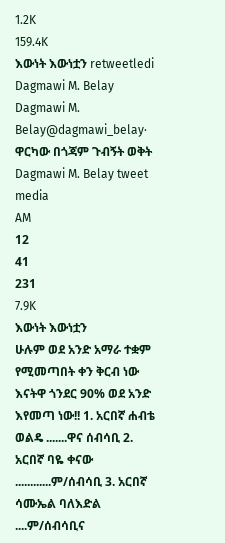1.2K
159.4K
እውነት እውነቷን retweetledi
Dagmawi M. Belay
Dagmawi M. Belay@dagmawi_belay·
ዋርካው በጎጃም ጉብኝት ወቅት
Dagmawi M. Belay tweet media
AM
12
41
231
7.9K
እውነት እውነቷን
ሁሉም ወደ አንድ አማራ ተቋም የሚመጣበት ቀን ቅርብ ነው እናትዋ ጎንደር 90% ወደ አንድ እየመጣ ነው!! 1. አርበኛ ሐብቴ ወልዴ .......ዋና ሰብሳቢ 2. አርበኛ ባዬ ቀናው ............ም/ሰብሳቢ 3. አርበኛ ሳሙኤል ባለእድል ....ም/ሰብሳቢና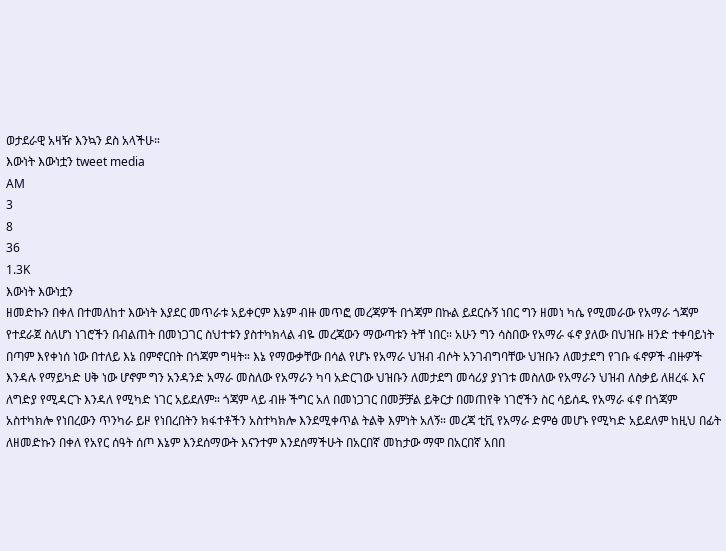ወታደራዊ አዛዥ እንኳን ደስ አላችሁ።
እውነት እውነቷን tweet media
AM
3
8
36
1.3K
እውነት እውነቷን
ዘመድኩን በቀለ በተመለከተ እውነት እያደር መጥራቱ አይቀርም እኔም ብዙ መጥፎ መረጃዎች በጎጃም በኩል ይደርሱኝ ነበር ግን ዘመነ ካሴ የሚመራው የአማራ ጎጃም የተደራጀ ስለሆነ ነገሮችን በብልጠት በመነጋገር ስህተቱን ያስተካክላል ብዬ መረጃውን ማውጣቱን ትቸ ነበር። አሁን ግን ሳስበው የአማራ ፋኖ ያለው በህዝቡ ዘንድ ተቀባይነት በጣም እየቀነሰ ነው በተለይ እኔ በምኖርበት በጎጃም ግዛት። እኔ የማውቃቸው በሳል የሆኑ የአማራ ህዝብ ብሶት አንገብግባቸው ህዝቡን ለመታደግ የገቡ ፋኖዎች ብዙዎች እንዳሉ የማይካድ ሀቅ ነው ሆኖም ግን አንዳንድ አማራ መስለው የአማራን ካባ አድርገው ህዝቡን ለመታደግ መሳሪያ ያነገቱ መስለው የአማራን ህዝብ ለስቃይ ለዘረፋ እና ለግድያ የሚዳርጉ እንዳለ የሚካድ ነገር አይደለም። ጎጃም ላይ ብዙ ችግር አለ በመነጋገር በመቻቻል ይቅርታ በመጠየቅ ነገሮችን ስር ሳይሰዱ የአማራ ፋኖ በጎጃም አስተካክሎ የነበረውን ጥንካራ ይዞ የነበረበትን ክፋተቶችን አስተካክሎ እንደሚቀጥል ትልቅ እምነት አለኝ። መረጃ ቲቪ የአማራ ድምፅ መሆኑ የሚካድ አይደለም ከዚህ በፊት ለዘመድኩን በቀለ የአየር ሰዓት ሰጦ እኔም እንደሰማውት እናንተም እንደሰማችሁት በአርበኛ መከታው ማሞ በአርበኛ አበበ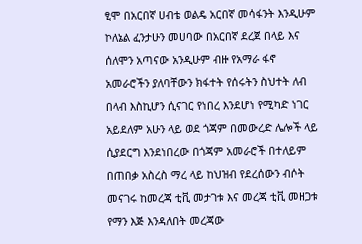ፂሞ በአርበኛ ሀብቴ ወልዴ አርበኛ መሳፋንት እንዲሁም ኮለኔል ፈንታሁን መሀባው በአርበኛ ደረጀ በላይ እና ሰለሞን አጣናው አንዲሁም ብዙ የአማራ ፋኖ አመራሮችን ያለባቸውን ክፋተት የሰሩትን ስህተት ለብ በላብ እስኪሆን ሲናገር የነበረ እንደሆነ የሚካድ ነገር አይደለም አሁን ላይ ወደ ጎጃም በመውረድ ሌሎች ላይ ሲያደርግ እንደነበረው በጎጃም አመራሮች በተለይም በጠበቃ አስረስ ማረ ላይ ከህዝብ የደረሰውን ብሶት መናገሩ ከመረጃ ቲቪ መታገቱ እና መረጃ ቲቪ መዘጋቱ የማን እጅ እንዳለበት መረጃው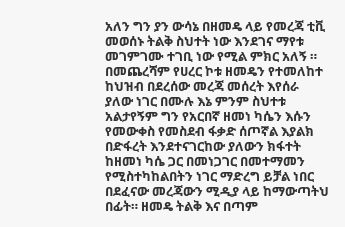አለን ግን ያን ውሳኔ በዘመዴ ላይ የመረጃ ቲቪ መወሰኑ ትልቅ ስህተት ነው እንደገና ማየቱ መገምገሙ ተገቢ ነው የሚል ምክር አለኝ ። በመጨረሻም የሀረር ኮቱ ዘመዴን የተመለከተ ከህዝብ በደረሰው መረጃ መሰረት እየሰራ ያለው ነገር በሙሉ እኔ ምንም ስህተቱ አልታየኝም ግን የአርበኛ ዘመነ ካሴን እሱን የመውቀስ የመስደብ ፋቃድ ሰጦኛል እያልክ በድፋረት እንደተናገርከው ያለውን ክፋተት ከዘመነ ካሴ ጋር በመነጋገር በመተማመን የሚስተካከልበትን ነገር ማድረግ ይቻል ነበር በደፈናው መረጃውን ሚዲያ ላይ ከማውጣትህ በፊት። ዘመዴ ትልቅ እና በጣም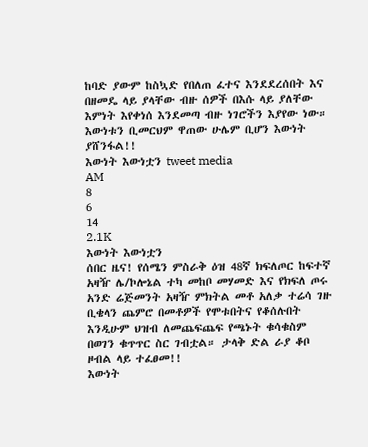ከባድ ያውም ከስኳድ የበለጠ ፈተና እንደደረሰበት እና በዘመዴ ላይ ያላቸው ብዙ ሰዎች በእሱ ላይ ያለቸው እምነት እየቀነሰ እንደመጣ ብዙ ነገሮችን እያየው ነው። እውነቱን ቢመርህም ዋጠው ሁሌም ቢሆን እውነት ያሸንፋል!!
እውነት እውነቷን tweet media
AM
8
6
14
2.1K
እውነት እውነቷን
ሰበር ዜና! የሰሜን ምስራቅ ዕዝ 48ኛ ክፍለጦር ከፍተኛ አዛዥ ሌ/ኮሎኔል ተካ መከቦ መሃመድ እና የክፍለ ጦሩ አንድ ሬጅመንት አዛዥ ምክትል መቶ አለቃ ተሬሳ ገዙ ቢቄላን ጨምሮ በመቶዎች የሞቱበትና የቆሰሉበት እንዲሁም ህዝብ ለመጨፍጨፍ የጫኑት ቁሳቁስም በወገን ቁጥጥር ስር ገብቷል። ታላቅ ድል ራያ ቆቦ ዞብል ላይ ተፈፀመ!!
እውነት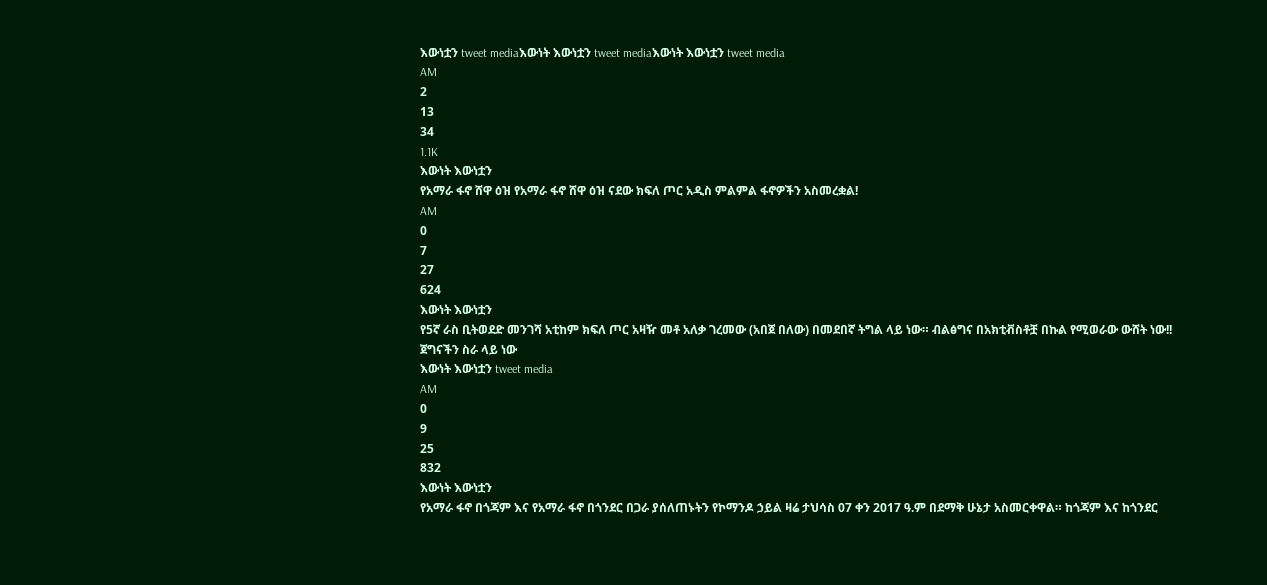እውነቷን tweet mediaእውነት እውነቷን tweet mediaእውነት እውነቷን tweet media
AM
2
13
34
1.1K
እውነት እውነቷን
የአማራ ፋኖ ሸዋ ዕዝ የአማራ ፋኖ ሸዋ ዕዝ ናደው ክፍለ ጦር አዲስ ምልምል ፋኖዎችን አስመረቋል!
AM
0
7
27
624
እውነት እውነቷን
የ5ኛ ራስ ቢትወደድ መንገሻ አቲከም ክፍለ ጦር አዛዥ መቶ አለቃ ገረመው (አበጀ በለው) በመደበኛ ትግል ላይ ነው። ብልፅግና በአክቲቭስቶቿ በኩል የሚወራው ውሸት ነው!! ጀግናችን ስራ ላይ ነው
እውነት እውነቷን tweet media
AM
0
9
25
832
እውነት እውነቷን
የአማራ ፋኖ በጎጃም እና የአማራ ፋኖ በጎንደር በጋራ ያሰለጠኑትን የኮማንዶ ኃይል ዛሬ ታህሳስ 07 ቀን 2017 ዓ.ም በደማቅ ሁኔታ አስመርቀዋል። ከጎጃም እና ከጎንደር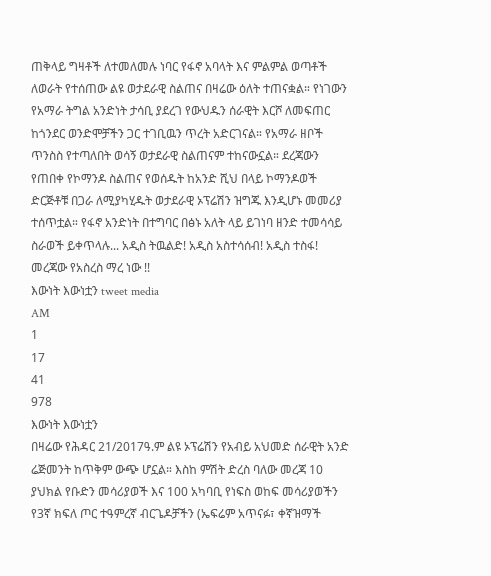ጠቅላይ ግዛቶች ለተመለመሉ ነባር የፋኖ አባላት እና ምልምል ወጣቶች ለወራት የተሰጠው ልዩ ወታደራዊ ስልጠና በዛሬው ዕለት ተጠናቋል። የነገውን የአማራ ትግል አንድነት ታሳቢ ያደረገ የውህዱን ሰራዊት እርሾ ለመፍጠር ከጎንደር ወንድሞቻችን ጋር ተገቢዉን ጥረት አድርገናል። የአማራ ዘቦች ጥንስስ የተጣለበት ወሳኝ ወታደራዊ ስልጠናም ተከናውኗል። ደረጃውን የጠበቀ የኮማንዶ ስልጠና የወሰዱት ከአንድ ሺህ በላይ ኮማንዶወች ድርጅቶቹ በጋራ ለሚያካሂዱት ወታደራዊ ኦፕሬሽን ዝግጁ እንዲሆኑ መመሪያ ተሰጥቷል። የፋኖ አንድነት በተግባር በፅኑ አለት ላይ ይገነባ ዘንድ ተመሳሳይ ስራወች ይቀጥላሉ... አዲስ ትዉልድ! አዲስ አስተሳሰብ! አዲስ ተስፋ! መረጃው የአስረስ ማረ ነው !!
እውነት እውነቷን tweet media
AM
1
17
41
978
እውነት እውነቷን
በዛሬው የሕዳር 21/2017ዓ.ም ልዩ ኦፕሬሽን የአብይ አህመድ ሰራዊት አንድ ሬጅመንት ከጥቅም ውጭ ሆኗል። እስከ ምሽት ድረስ ባለው መረጃ 10 ያህክል የቡድን መሳሪያወች እና 100 አካባቢ የነፍስ ወከፍ መሳሪያወችን የ3ኛ ክፍለ ጦር ተዓምረኛ ብርጌዶቻችን (ኤፍሬም አጥናፉ፣ ቀኛዝማች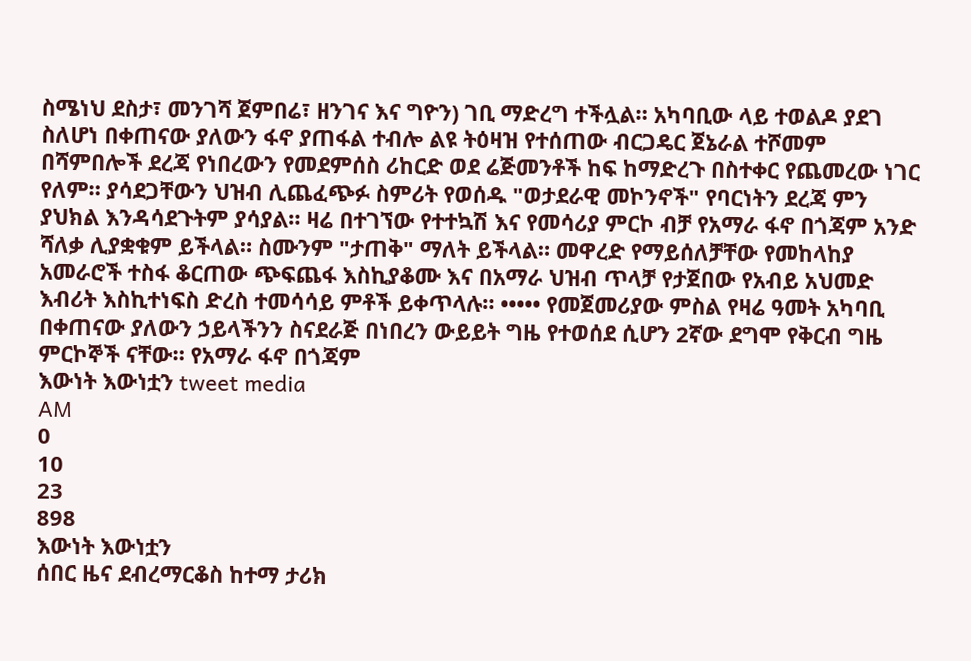ስሜነህ ደስታ፣ መንገሻ ጀምበሬ፣ ዘንገና እና ግዮን) ገቢ ማድረግ ተችሏል። አካባቢው ላይ ተወልዶ ያደገ ስለሆነ በቀጠናው ያለውን ፋኖ ያጠፋል ተብሎ ልዩ ትዕዛዝ የተሰጠው ብርጋዴር ጀኔራል ተሾመም በሻምበሎች ደረጃ የነበረውን የመደምሰስ ሪከርድ ወደ ሬጅመንቶች ከፍ ከማድረጉ በስተቀር የጨመረው ነገር የለም። ያሳደጋቸውን ህዝብ ሊጨፈጭፉ ስምሪት የወሰዱ "ወታደራዊ መኮንኖች" የባርነትን ደረጃ ምን ያህክል እንዳሳደጉትም ያሳያል። ዛሬ በተገኘው የተተኳሽ እና የመሳሪያ ምርኮ ብቻ የአማራ ፋኖ በጎጃም አንድ ሻለቃ ሊያቋቁም ይችላል። ስሙንም "ታጠቅ" ማለት ይችላል። መዋረድ የማይሰለቻቸው የመከላከያ አመራሮች ተስፋ ቆርጠው ጭፍጨፋ እስኪያቆሙ እና በአማራ ህዝብ ጥላቻ የታጀበው የአብይ አህመድ እብሪት እስኪተነፍስ ድረስ ተመሳሳይ ምቶች ይቀጥላሉ። ••••• የመጀመሪያው ምስል የዛሬ ዓመት አካባቢ በቀጠናው ያለውን ኃይላችንን ስናደራጅ በነበረን ውይይት ግዜ የተወሰደ ሲሆን 2ኛው ደግሞ የቅርብ ግዜ ምርኮኞች ናቸው። የአማራ ፋኖ በጎጃም
እውነት እውነቷን tweet media
AM
0
10
23
898
እውነት እውነቷን
ሰበር ዜና ደብረማርቆስ ከተማ ታሪክ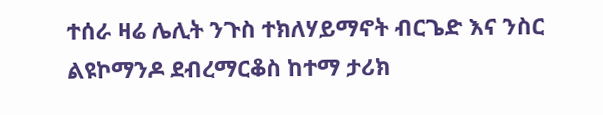ተሰራ ዛሬ ሌሊት ንጉስ ተክለሃይማኖት ብርጌድ እና ንስር ልዩኮማንዶ ደብረማርቆስ ከተማ ታሪክ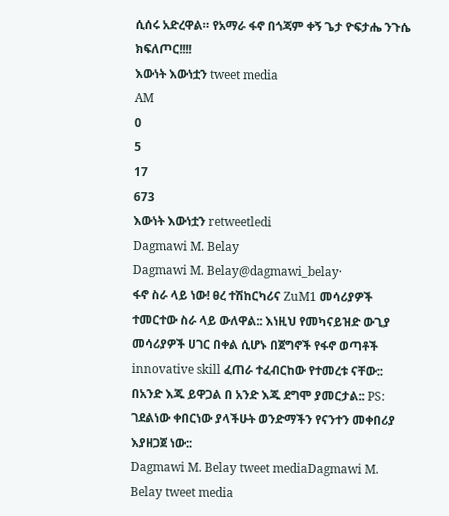ሲሰሩ አድረዋል። የአማራ ፋኖ በጎጃም ቀኝ ጌታ ዮፍታሔ ንጉሴ ክፍለጦር!!!!
እውነት እውነቷን tweet media
AM
0
5
17
673
እውነት እውነቷን retweetledi
Dagmawi M. Belay
Dagmawi M. Belay@dagmawi_belay·
ፋኖ ስራ ላይ ነው! ፀረ ተሽከርካሪና ZuM1 መሳሪያዎች ተመርተው ስራ ላይ ውለዋል:: እነዚህ የመካናይዝድ ውጊያ መሳሪያዎች ሀገር በቀል ሲሆኑ በጀግኖች የፋኖ ወጣቶች innovative skill ፈጠራ ተፈብርከው የተመረቱ ናቸው:: በአንድ እጁ ይዋጋል በ አንድ እጁ ደግሞ ያመርታል:: PS: ገደልነው ቀበርነው ያላችሁት ወንድማችን የናንተን መቀበሪያ እያዘጋጀ ነው::
Dagmawi M. Belay tweet mediaDagmawi M. Belay tweet media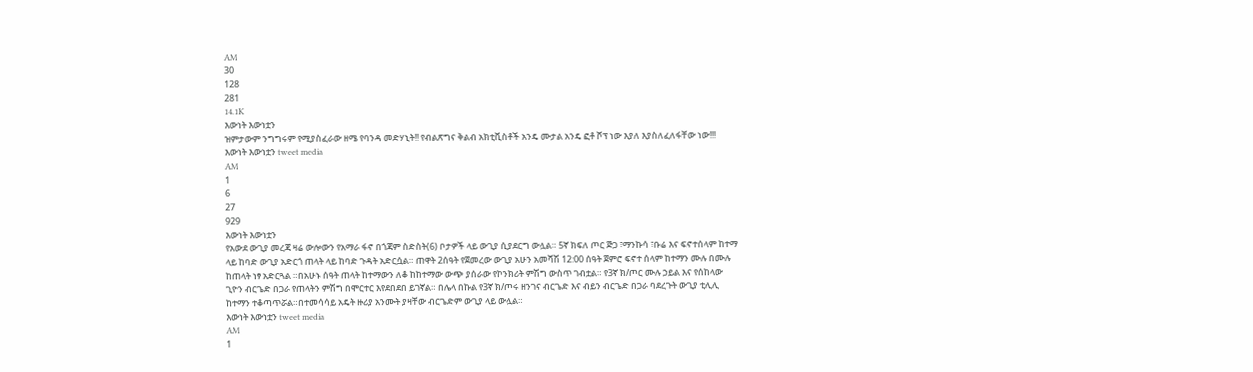AM
30
128
281
14.1K
እውነት እውነቷን
ዝምታውም ንግግሩም የሚያስፈራው ዘሜ የባንዳ መድሃኒት!! የብልጽግና ቅልብ አክቲቪስቶች አንዴ ሙታል አንዴ ፎቶ ሾፕ ነው እያለ እያስለፈለፋቸው ነው!!!
እውነት እውነቷን tweet media
AM
1
6
27
929
እውነት እውነቷን
የአውደ ውጊያ መረጃ ዛሬ ውሎውን የአማራ ፋኖ በጎጃም ስድስት(6) ቦታዎች ላይ ውጊያ ሲያደርግ ውሏል። 5ኛ ክፍለ ጦር ጅጋ ፣ማንኩሳ ፣ቡሬ እና ፍኖተሰላም ከተማ ላይ ከባድ ውጊያ አድርጎ ጠላት ላይ ከባድ ጉዳት አድርሷል። ጠዋት 2ሰዓት የጀመረው ውጊያ አሁን አመሻሽ 12:00 ሰዓት ጀምሮ ፍኖተ ሰላም ከተማን ሙሉ በሙሉ ከጠላት ነፃ አድርጓል ።በአሁኑ ሰዓት ጠላት ከተማውን ለቆ ከከተማው ውጭ ያሰራው የኮንክሪት ምሽግ ውስጥ ገብቷል። የ3ኛ ክ/ጦር ሙሉ ኃይል እና የሰከላው ጊዮን ብርጌድ በጋራ የጠላትን ምሽግ በሞርተር እየደበደበ ይገኛል። በሌላ በኩል የ3ኛ ክ/ጦሩ ዘንገና ብርጌድ እና ብይን ብርጌድ በጋራ ባደረጉት ውጊያ ቲሊሊ ከተማን ተቆጣጥሯል።በተመሳሳይ አዴት ዙሪያ አንሙት ያዛቸው ብርጌድም ውጊያ ላይ ውሏል።
እውነት እውነቷን tweet media
AM
1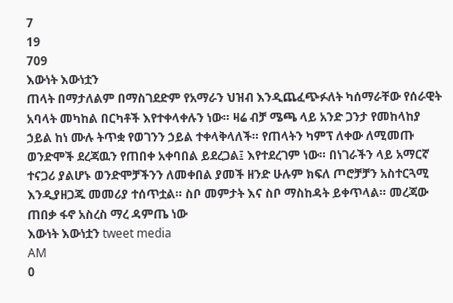7
19
709
እውነት እውነቷን
ጠላት በማታለልም በማስገደድም የአማራን ህዝብ እንዲጨፈጭፉለት ካሰማራቸው የሰራዊት አባላት መካከል በርካቶች እየተቀላቀሉን ነው። ዛሬ ብቻ ሜጫ ላይ አንድ ጋንታ የመከላከያ ኃይል ከነ ሙሉ ትጥቋ የወገንን ኃይል ተቀላቅላለች። የጠላትን ካምፕ ለቀው ለሚመጡ ወንድሞች ደረጃዉን የጠበቀ አቀባበል ይደረጋል፤ እየተደረገም ነው። በነገራችን ላይ አማርኛ ተናጋሪ ያልሆኑ ወንድሞቻችንን ለመቀበል ያመች ዘንድ ሁሉም ክፍለ ጦሮቻቻን አስተርጓሚ እንዲያዘጋጁ መመሪያ ተሰጥቷል። ስቦ መምታት እና ስቦ ማስከዳት ይቀጥላል። መረጃው ጠበቃ ፋኖ አስረስ ማረ ዳምጤ ነው
እውነት እውነቷን tweet media
AM
0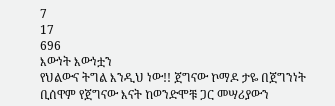7
17
696
እውነት እውነቷን
የህልውና ትግል እንዲህ ነው!! ጀግናው ኮማዶ ታዬ በጀግንነት ቢሰዋም የጀግናው እናት ከወንድሞቹ ጋር መሣሪያውን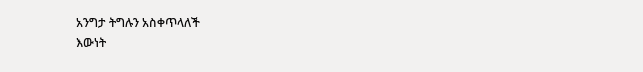አንግታ ትግሉን አስቀጥላለች
እውነት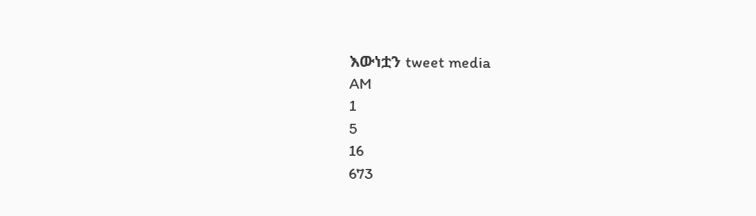እውነቷን tweet media
AM
1
5
16
673